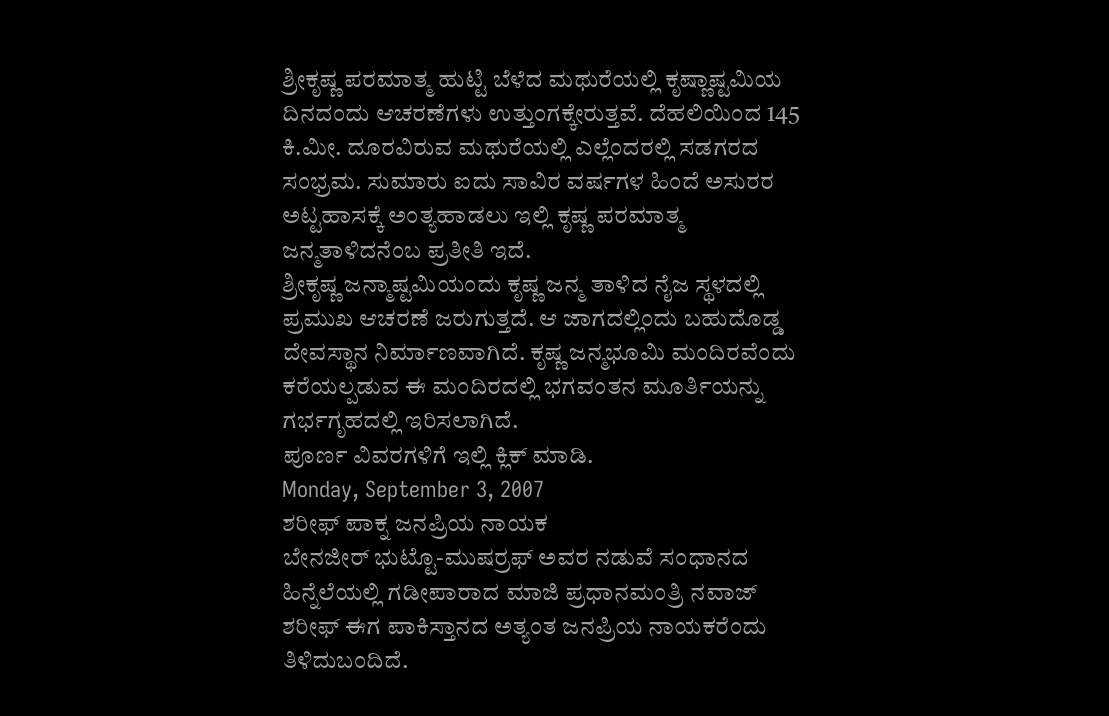ಶ್ರೀಕೃಷ್ಣ ಪರಮಾತ್ಮ ಹುಟ್ಟಿ ಬೆಳೆದ ಮಥುರೆಯಲ್ಲಿ ಕೃಷ್ಣಾಷ್ಟಮಿಯ ದಿನದಂದು ಆಚರಣೆಗಳು ಉತ್ತುಂಗಕ್ಕೇರುತ್ತವೆ. ದೆಹಲಿಯಿಂದ 145 ಕಿ.ಮೀ. ದೂರವಿರುವ ಮಥುರೆಯಲ್ಲಿ ಎಲ್ಲೆಂದರಲ್ಲಿ ಸಡಗರದ ಸಂಭ್ರಮ. ಸುಮಾರು ಐದು ಸಾವಿರ ವರ್ಷಗಳ ಹಿಂದೆ ಅಸುರರ ಅಟ್ಟಹಾಸಕ್ಕೆ ಅಂತ್ಯಹಾಡಲು ಇಲ್ಲಿ ಕೃಷ್ಣ ಪರಮಾತ್ಮ ಜನ್ಮತಾಳಿದನೆಂಬ ಪ್ರತೀತಿ ಇದೆ.
ಶ್ರೀಕೃಷ್ಣ ಜನ್ಮಾಷ್ಟಮಿಯಂದು ಕೃಷ್ಣ ಜನ್ಮ ತಾಳಿದ ನೈಜ ಸ್ಥಳದಲ್ಲಿ ಪ್ರಮುಖ ಆಚರಣೆ ಜರುಗುತ್ತದೆ. ಆ ಜಾಗದಲ್ಲಿಂದು ಬಹುದೊಡ್ಡ ದೇವಸ್ಥಾನ ನಿರ್ಮಾಣವಾಗಿದೆ. ಕೃಷ್ಣ ಜನ್ಮಭೂಮಿ ಮಂದಿರವೆಂದು ಕರೆಯಲ್ಪಡುವ ಈ ಮಂದಿರದಲ್ಲಿ ಭಗವಂತನ ಮೂರ್ತಿಯನ್ನು ಗರ್ಭಗೃಹದಲ್ಲಿ ಇರಿಸಲಾಗಿದೆ.
ಪೂರ್ಣ ವಿವರಗಳಿಗೆ ಇಲ್ಲಿ ಕ್ಲಿಕ್ ಮಾಡಿ.
Monday, September 3, 2007
ಶರೀಫ್ ಪಾಕ್ನ ಜನಪ್ರಿಯ ನಾಯಕ
ಬೇನಜೀರ್ ಭುಟ್ಟೊ-ಮುಷರ್ರಫ್ ಅವರ ನಡುವೆ ಸಂಧಾನದ ಹಿನ್ನೆಲೆಯಲ್ಲಿ ಗಡೀಪಾರಾದ ಮಾಜಿ ಪ್ರಧಾನಮಂತ್ರಿ ನವಾಜ್ ಶರೀಫ್ ಈಗ ಪಾಕಿಸ್ತಾನದ ಅತ್ಯಂತ ಜನಪ್ರಿಯ ನಾಯಕರೆಂದು ತಿಳಿದುಬಂದಿದೆ.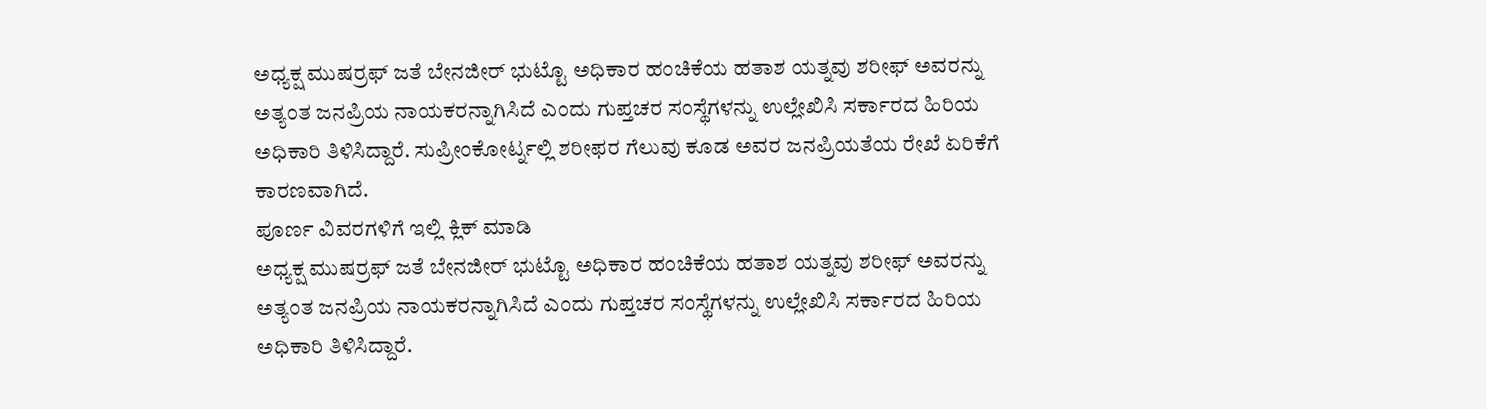ಅಧ್ಯಕ್ಷ ಮುಷರ್ರಫ್ ಜತೆ ಬೇನಜೀರ್ ಭುಟ್ಟೊ ಅಧಿಕಾರ ಹಂಚಿಕೆಯ ಹತಾಶ ಯತ್ನವು ಶರೀಫ್ ಅವರನ್ನು ಅತ್ಯಂತ ಜನಪ್ರಿಯ ನಾಯಕರನ್ನಾಗಿಸಿದೆ ಎಂದು ಗುಪ್ತಚರ ಸಂಸ್ಥೆಗಳನ್ನು ಉಲ್ಲೇಖಿಸಿ ಸರ್ಕಾರದ ಹಿರಿಯ ಅಧಿಕಾರಿ ತಿಳಿಸಿದ್ದಾರೆ. ಸುಪ್ರೀಂಕೋರ್ಟ್ನಲ್ಲಿ ಶರೀಫರ ಗೆಲುವು ಕೂಡ ಅವರ ಜನಪ್ರಿಯತೆಯ ರೇಖೆ ಏರಿಕೆಗೆ ಕಾರಣವಾಗಿದೆ.
ಪೂರ್ಣ ವಿವರಗಳಿಗೆ ಇಲ್ಲಿ ಕ್ಲಿಕ್ ಮಾಡಿ
ಅಧ್ಯಕ್ಷ ಮುಷರ್ರಫ್ ಜತೆ ಬೇನಜೀರ್ ಭುಟ್ಟೊ ಅಧಿಕಾರ ಹಂಚಿಕೆಯ ಹತಾಶ ಯತ್ನವು ಶರೀಫ್ ಅವರನ್ನು ಅತ್ಯಂತ ಜನಪ್ರಿಯ ನಾಯಕರನ್ನಾಗಿಸಿದೆ ಎಂದು ಗುಪ್ತಚರ ಸಂಸ್ಥೆಗಳನ್ನು ಉಲ್ಲೇಖಿಸಿ ಸರ್ಕಾರದ ಹಿರಿಯ ಅಧಿಕಾರಿ ತಿಳಿಸಿದ್ದಾರೆ.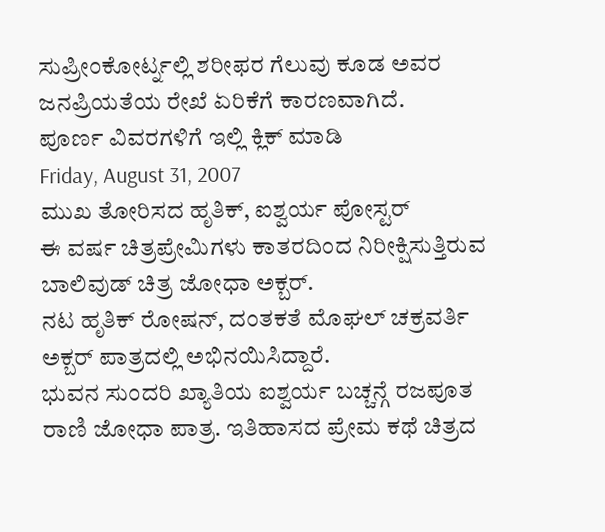ಸುಪ್ರೀಂಕೋರ್ಟ್ನಲ್ಲಿ ಶರೀಫರ ಗೆಲುವು ಕೂಡ ಅವರ ಜನಪ್ರಿಯತೆಯ ರೇಖೆ ಏರಿಕೆಗೆ ಕಾರಣವಾಗಿದೆ.
ಪೂರ್ಣ ವಿವರಗಳಿಗೆ ಇಲ್ಲಿ ಕ್ಲಿಕ್ ಮಾಡಿ
Friday, August 31, 2007
ಮುಖ ತೋರಿಸದ ಹೃತಿಕ್, ಐಶ್ವರ್ಯ ಪೋಸ್ಟರ್
ಈ ವರ್ಷ ಚಿತ್ರಪ್ರೇಮಿಗಳು ಕಾತರದಿಂದ ನಿರೀಕ್ಷಿಸುತ್ತಿರುವ ಬಾಲಿವುಡ್ ಚಿತ್ರ ಜೋಧಾ ಅಕ್ಬರ್.
ನಟ ಹೃತಿಕ್ ರೋಷನ್, ದಂತಕತೆ ಮೊಘಲ್ ಚಕ್ರವರ್ತಿ ಅಕ್ಬರ್ ಪಾತ್ರದಲ್ಲಿ ಅಭಿನಯಿಸಿದ್ದಾರೆ.
ಭುವನ ಸುಂದರಿ ಖ್ಯಾತಿಯ ಐಶ್ವರ್ಯ ಬಚ್ಚನ್ಗೆ ರಜಪೂತ ರಾಣಿ ಜೋಧಾ ಪಾತ್ರ. ಇತಿಹಾಸದ ಪ್ರೇಮ ಕಥೆ ಚಿತ್ರದ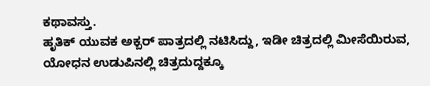ಕಥಾವಸ್ತು.
ಹೃತಿಕ್ ಯುವಕ ಅಕ್ಬರ್ ಪಾತ್ರದಲ್ಲಿ ನಟಿಸಿದ್ದು, ಇಡೀ ಚಿತ್ರದಲ್ಲಿ ಮೀಸೆಯಿರುವ, ಯೋಧನ ಉಡುಪಿನಲ್ಲಿ ಚಿತ್ರದುದ್ದಕ್ಕೂ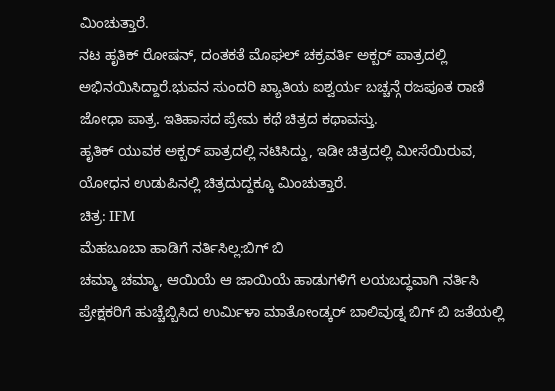ಮಿಂಚುತ್ತಾರೆ.
ನಟ ಹೃತಿಕ್ ರೋಷನ್, ದಂತಕತೆ ಮೊಘಲ್ ಚಕ್ರವರ್ತಿ ಅಕ್ಬರ್ ಪಾತ್ರದಲ್ಲಿ ಅಭಿನಯಿಸಿದ್ದಾರೆ.ಭುವನ ಸುಂದರಿ ಖ್ಯಾತಿಯ ಐಶ್ವರ್ಯ ಬಚ್ಚನ್ಗೆ ರಜಪೂತ ರಾಣಿ ಜೋಧಾ ಪಾತ್ರ. ಇತಿಹಾಸದ ಪ್ರೇಮ ಕಥೆ ಚಿತ್ರದ ಕಥಾವಸ್ತು.
ಹೃತಿಕ್ ಯುವಕ ಅಕ್ಬರ್ ಪಾತ್ರದಲ್ಲಿ ನಟಿಸಿದ್ದು, ಇಡೀ ಚಿತ್ರದಲ್ಲಿ ಮೀಸೆಯಿರುವ, ಯೋಧನ ಉಡುಪಿನಲ್ಲಿ ಚಿತ್ರದುದ್ದಕ್ಕೂ ಮಿಂಚುತ್ತಾರೆ.
ಚಿತ್ರ: IFM
ಮೆಹಬೂಬಾ ಹಾಡಿಗೆ ನರ್ತಿಸಿಲ್ಲ:ಬಿಗ್ ಬಿ
ಚಮ್ಮಾ ಚಮ್ಮಾ, ಆಯಿಯೆ ಆ ಜಾಯಿಯೆ ಹಾಡುಗಳಿಗೆ ಲಯಬದ್ಧವಾಗಿ ನರ್ತಿಸಿ ಪ್ರೇಕ್ಷಕರಿಗೆ ಹುಚ್ಚೆಬ್ಬಿಸಿದ ಉರ್ಮಿಳಾ ಮಾತೋಂಡ್ಕರ್ ಬಾಲಿವುಡ್ನ ಬಿಗ್ ಬಿ ಜತೆಯಲ್ಲಿ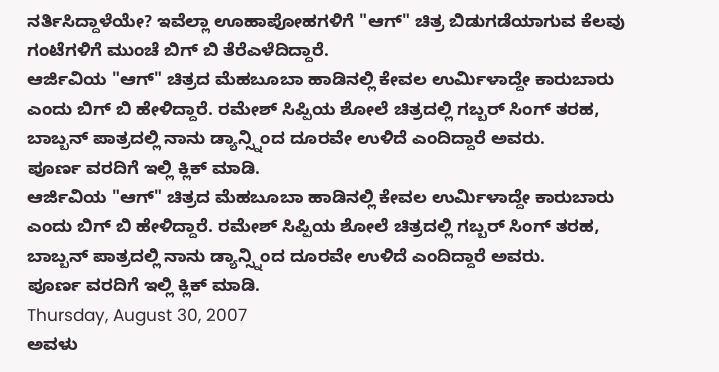ನರ್ತಿಸಿದ್ದಾಳೆಯೇ? ಇವೆಲ್ಲಾ ಊಹಾಪೋಹಗಳಿಗೆ "ಆಗ್" ಚಿತ್ರ ಬಿಡುಗಡೆಯಾಗುವ ಕೆಲವು ಗಂಟೆಗಳಿಗೆ ಮುಂಚೆ ಬಿಗ್ ಬಿ ತೆರೆಎಳೆದಿದ್ದಾರೆ.
ಆರ್ಜಿವಿಯ "ಆಗ್" ಚಿತ್ರದ ಮೆಹಬೂಬಾ ಹಾಡಿನಲ್ಲಿ ಕೇವಲ ಉರ್ಮಿಳಾದ್ದೇ ಕಾರುಬಾರು ಎಂದು ಬಿಗ್ ಬಿ ಹೇಳಿದ್ದಾರೆ. ರಮೇಶ್ ಸಿಪ್ಪಿಯ ಶೋಲೆ ಚಿತ್ರದಲ್ಲಿ ಗಬ್ಬರ್ ಸಿಂಗ್ ತರಹ, ಬಾಬ್ಬನ್ ಪಾತ್ರದಲ್ಲಿ ನಾನು ಡ್ಯಾನ್ಸ್ನಿಂದ ದೂರವೇ ಉಳಿದೆ ಎಂದಿದ್ದಾರೆ ಅವರು.
ಪೂರ್ಣ ವರದಿಗೆ ಇಲ್ಲಿ ಕ್ಲಿಕ್ ಮಾಡಿ.
ಆರ್ಜಿವಿಯ "ಆಗ್" ಚಿತ್ರದ ಮೆಹಬೂಬಾ ಹಾಡಿನಲ್ಲಿ ಕೇವಲ ಉರ್ಮಿಳಾದ್ದೇ ಕಾರುಬಾರು ಎಂದು ಬಿಗ್ ಬಿ ಹೇಳಿದ್ದಾರೆ. ರಮೇಶ್ ಸಿಪ್ಪಿಯ ಶೋಲೆ ಚಿತ್ರದಲ್ಲಿ ಗಬ್ಬರ್ ಸಿಂಗ್ ತರಹ, ಬಾಬ್ಬನ್ ಪಾತ್ರದಲ್ಲಿ ನಾನು ಡ್ಯಾನ್ಸ್ನಿಂದ ದೂರವೇ ಉಳಿದೆ ಎಂದಿದ್ದಾರೆ ಅವರು.
ಪೂರ್ಣ ವರದಿಗೆ ಇಲ್ಲಿ ಕ್ಲಿಕ್ ಮಾಡಿ.
Thursday, August 30, 2007
ಅವಳು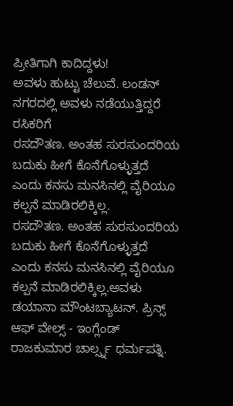ಪ್ರೀತಿಗಾಗಿ ಕಾದಿದ್ದಳು!
ಅವಳು ಹುಟ್ಟು ಚೆಲುವೆ. ಲಂಡನ್ ನಗರದಲ್ಲಿ ಅವಳು ನಡೆಯುತ್ತಿದ್ದರೆ ರಸಿಕರಿಗೆ
ರಸದೌತಣ. ಅಂತಹ ಸುರಸುಂದರಿಯ ಬದುಕು ಹೀಗೆ ಕೊನೆಗೊಳ್ಳುತ್ತದೆ ಎಂದು ಕನಸು ಮನಸಿನಲ್ಲಿ ವೈರಿಯೂ ಕಲ್ಪನೆ ಮಾಡಿರಲಿಕ್ಕಿಲ್ಲ.
ರಸದೌತಣ. ಅಂತಹ ಸುರಸುಂದರಿಯ ಬದುಕು ಹೀಗೆ ಕೊನೆಗೊಳ್ಳುತ್ತದೆ ಎಂದು ಕನಸು ಮನಸಿನಲ್ಲಿ ವೈರಿಯೂ ಕಲ್ಪನೆ ಮಾಡಿರಲಿಕ್ಕಿಲ್ಲ.ಅವಳು ಡಯಾನಾ ಮೌಂಟಬ್ಯಾಟನ್. ಪ್ರಿನ್ಸ್ ಆಫ್ ವೇಲ್ಸ್ - ಇಂಗ್ಲೆಂಡ್ ರಾಜಕುಮಾರ ಚಾರ್ಲ್ಸ್ನ ಧರ್ಮಪತ್ನಿ.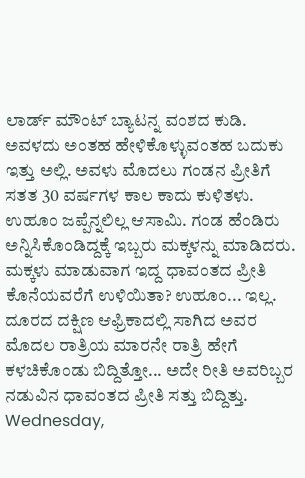ಲಾರ್ಡ್ ಮೌಂಟ್ ಬ್ಯಾಟನ್ನ ವಂಶದ ಕುಡಿ. ಅವಳದು ಅಂತಹ ಹೇಳಿಕೊಳ್ಳುವಂತಹ ಬದುಕು ಇತ್ತು ಅಲ್ಲಿ. ಅವಳು ಮೊದಲು ಗಂಡನ ಪ್ರೀತಿಗೆ ಸತತ 30 ವರ್ಷಗಳ ಕಾಲ ಕಾದು ಕುಳಿತಳು. ಉಹೂಂ ಜಪ್ಪೆನ್ನಲಿಲ್ಲ ಆಸಾಮಿ. ಗಂಡ ಹೆಂಡಿರು ಅನ್ನಿಸಿಕೊಂಡಿದ್ದಕ್ಕೆ ಇಬ್ಬರು ಮಕ್ಕಳನ್ನು ಮಾಡಿದರು. ಮಕ್ಕಳು ಮಾಡುವಾಗ ಇದ್ದ ಧಾವಂತದ ಪ್ರೀತಿ ಕೊನೆಯವರೆಗೆ ಉಳಿಯಿತಾ? ಉಹೂಂ... ಇಲ್ಲ. ದೂರದ ದಕ್ಷಿಣ ಆಫ್ರಿಕಾದಲ್ಲಿ ಸಾಗಿದ ಅವರ ಮೊದಲ ರಾತ್ರಿಯ ಮಾರನೇ ರಾತ್ರಿ ಹೇಗೆ ಕಳಚಿಕೊಂಡು ಬಿದ್ದಿತ್ತೋ... ಅದೇ ರೀತಿ ಅವರಿಬ್ಬರ ನಡುವಿನ ಧಾವಂತದ ಪ್ರೀತಿ ಸತ್ತು ಬಿದ್ದಿತ್ತು.
Wednesday,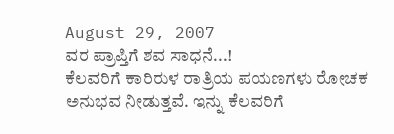August 29, 2007
ವರ ಪ್ರಾಪ್ತಿಗೆ ಶವ ಸಾಧನೆ...!
ಕೆಲವರಿಗೆ ಕಾರಿರುಳ ರಾತ್ರಿಯ ಪಯಣಗಳು ರೋಚಕ ಅನುಭವ ನೀಡುತ್ತವೆ. ಇನ್ನು ಕೆಲವರಿಗೆ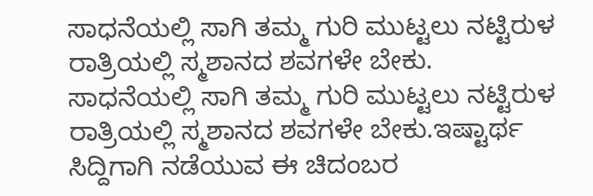ಸಾಧನೆಯಲ್ಲಿ ಸಾಗಿ ತಮ್ಮ ಗುರಿ ಮುಟ್ಟಲು ನಟ್ಟಿರುಳ ರಾತ್ರಿಯಲ್ಲಿ ಸ್ಮಶಾನದ ಶವಗಳೇ ಬೇಕು.
ಸಾಧನೆಯಲ್ಲಿ ಸಾಗಿ ತಮ್ಮ ಗುರಿ ಮುಟ್ಟಲು ನಟ್ಟಿರುಳ ರಾತ್ರಿಯಲ್ಲಿ ಸ್ಮಶಾನದ ಶವಗಳೇ ಬೇಕು.ಇಷ್ಟಾರ್ಥ ಸಿದ್ದಿಗಾಗಿ ನಡೆಯುವ ಈ ಚಿದಂಬರ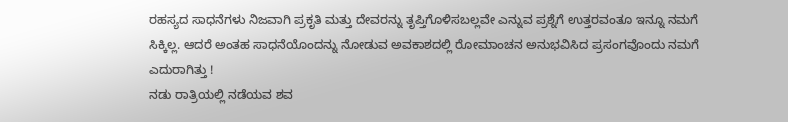ರಹಸ್ಯದ ಸಾಧನೆಗಳು ನಿಜವಾಗಿ ಪ್ರಕೃತಿ ಮತ್ತು ದೇವರನ್ನು ತೃಪ್ತಿಗೊಳಿಸಬಲ್ಲವೇ ಎನ್ನುವ ಪ್ರಶ್ನೆಗೆ ಉತ್ತರವಂತೂ ಇನ್ನೂ ನಮಗೆ ಸಿಕ್ಕಿಲ್ಲ. ಆದರೆ ಅಂತಹ ಸಾಧನೆಯೊಂದನ್ನು ನೋಡುವ ಅವಕಾಶದಲ್ಲಿ ರೋಮಾಂಚನ ಅನುಭವಿಸಿದ ಪ್ರಸಂಗವೊಂದು ನಮಗೆ ಎದುರಾಗಿತ್ತು !
ನಡು ರಾತ್ರಿಯಲ್ಲಿ ನಡೆಯವ ಶವ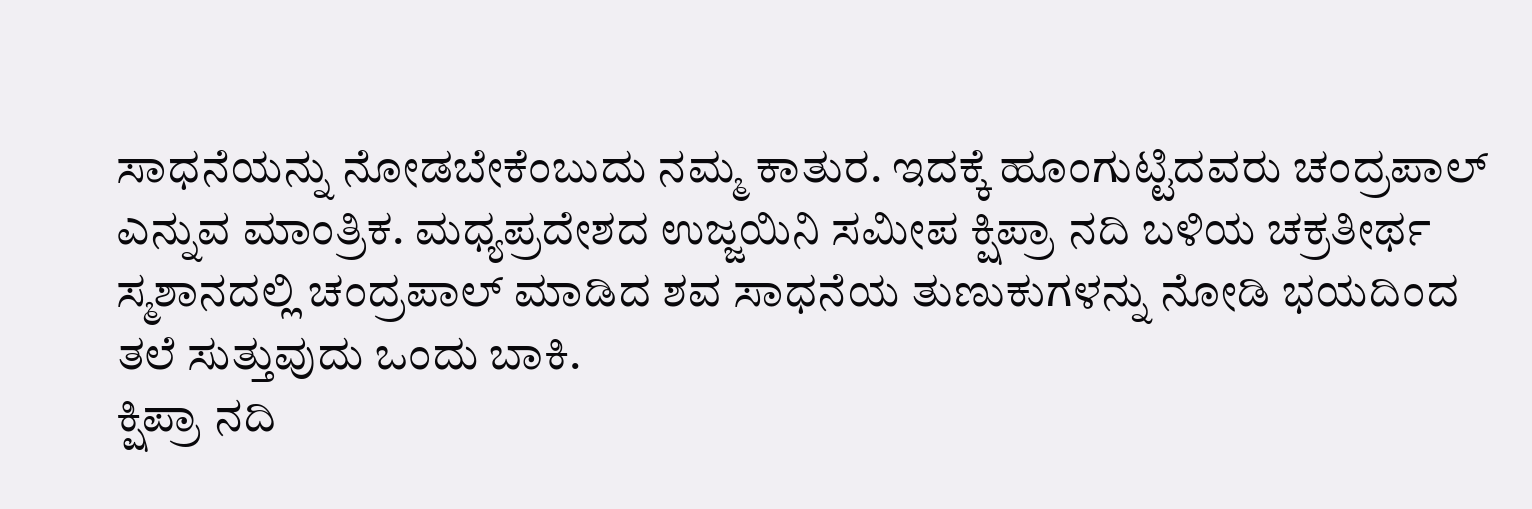ಸಾಧನೆಯನ್ನು ನೋಡಬೇಕೆಂಬುದು ನಮ್ಮ ಕಾತುರ. ಇದಕ್ಕೆ ಹೂಂಗುಟ್ಟಿದವರು ಚಂದ್ರಪಾಲ್ ಎನ್ನುವ ಮಾಂತ್ರಿಕ. ಮಧ್ಯಪ್ರದೇಶದ ಉಜ್ಜಯಿನಿ ಸಮೀಪ ಕ್ಷಿಪ್ರಾ ನದಿ ಬಳಿಯ ಚಕ್ರತೀರ್ಥ ಸ್ಮಶಾನದಲ್ಲಿ ಚಂದ್ರಪಾಲ್ ಮಾಡಿದ ಶವ ಸಾಧನೆಯ ತುಣುಕುಗಳನ್ನು ನೋಡಿ ಭಯದಿಂದ ತಲೆ ಸುತ್ತುವುದು ಒಂದು ಬಾಕಿ.
ಕ್ಷಿಪ್ರಾ ನದಿ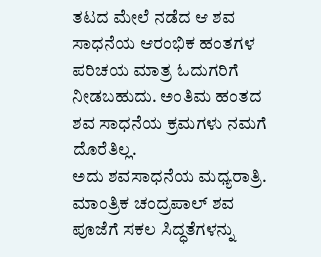ತಟದ ಮೇಲೆ ನಡೆದ ಆ ಶವ ಸಾಧನೆಯ ಆರಂಭಿಕ ಹಂತಗಳ ಪರಿಚಯ ಮಾತ್ರ ಓದುಗರಿಗೆ ನೀಡಬಹುದು. ಅಂತಿಮ ಹಂತದ ಶವ ಸಾಧನೆಯ ಕ್ರಮಗಳು ನಮಗೆ ದೊರೆತಿಲ್ಲ.
ಅದು ಶವಸಾಧನೆಯ ಮಧ್ಯರಾತ್ರಿ. ಮಾಂತ್ರಿಕ ಚಂದ್ರಪಾಲ್ ಶವ ಪೂಜೆಗೆ ಸಕಲ ಸಿದ್ಧತೆಗಳನ್ನು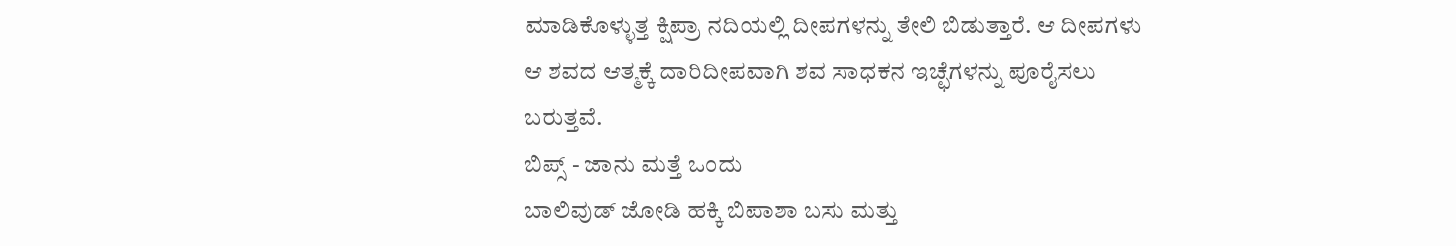ಮಾಡಿಕೊಳ್ಳುತ್ತ ಕ್ಷಿಪ್ರಾ ನದಿಯಲ್ಲಿ ದೀಪಗಳನ್ನು ತೇಲಿ ಬಿಡುತ್ತಾರೆ. ಆ ದೀಪಗಳು ಆ ಶವದ ಆತ್ಮಕ್ಕೆ ದಾರಿದೀಪವಾಗಿ ಶವ ಸಾಧಕನ ಇಚ್ಛೆಗಳನ್ನು ಪೂರೈಸಲು ಬರುತ್ತವೆ.
ಬಿಪ್ಸ್ - ಜಾನು ಮತ್ತೆ ಒಂದು
ಬಾಲಿವುಡ್ ಜೋಡಿ ಹಕ್ಕಿ ಬಿಪಾಶಾ ಬಸು ಮತ್ತು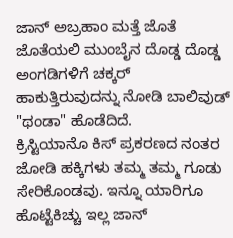ಜಾನ್ ಅಬ್ರಹಾಂ ಮತ್ತೆ ಜೊತೆ ಜೊತೆಯಲಿ ಮುಂಬೈನ ದೊಡ್ಡ ದೊಡ್ಡ ಅಂಗಡಿಗಳಿಗೆ ಚಕ್ಕರ್ ಹಾಕುತ್ತಿರುವುದನ್ನು ನೋಡಿ ಬಾಲಿವುಡ್ "ಥಂಡಾ" ಹೊಡೆದಿದೆ.
ಕ್ರಿಸ್ಟಿಯಾನೊ ಕಿಸ್ ಪ್ರಕರಣದ ನಂತರ ಜೋಡಿ ಹಕ್ಕಿಗಳು ತಮ್ಮ ತಮ್ಮ ಗೂಡು ಸೇರಿಕೊಂಡವು. ಇನ್ನೂ ಯಾರಿಗೂ ಹೊಟ್ಟೆಕಿಚ್ಚು ಇಲ್ಲ ಜಾನ್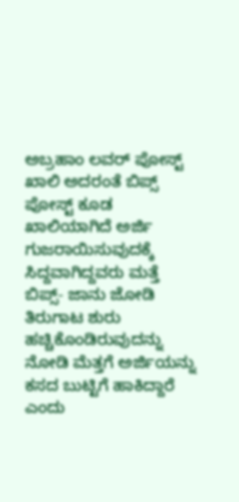ಅಬ್ರಹಾಂ ಲವರ್ ಪೋಸ್ಟ್ ಖಾಲಿ ಅದರಂತೆ ಬಿಪ್ಸ್ ಪೋಸ್ಟ್ ಕೂಡ ಖಾಲಿಯಾಗಿದೆ ಅರ್ಜಿ ಗುಜರಾಯಿಸುವುದಕ್ಕೆ ಸಿದ್ದವಾಗಿದ್ದವರು ಮತ್ತೆ ಬಿಪ್ಸ್- ಜಾನು ಜೋಡಿ ತಿರುಗಾಟ ಶುರು ಹಚ್ಚಿಕೊಂಡಿರುವುದನ್ನು ನೋಡಿ ಮೆತ್ತಗೆ ಅರ್ಜಿಯನ್ನು ಕಸದ ಬುಟ್ಟಿಗೆ ಹಾಕಿದ್ದಾರೆ ಎಂದು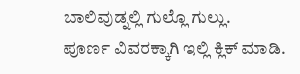ಬಾಲಿವುಡ್ನಲ್ಲಿ ಗುಲ್ಲೊ ಗುಲ್ಲು.
ಪೂರ್ಣ ವಿವರಕ್ಕಾಗಿ ಇಲ್ಲಿ ಕ್ಲಿಕ್ ಮಾಡಿ.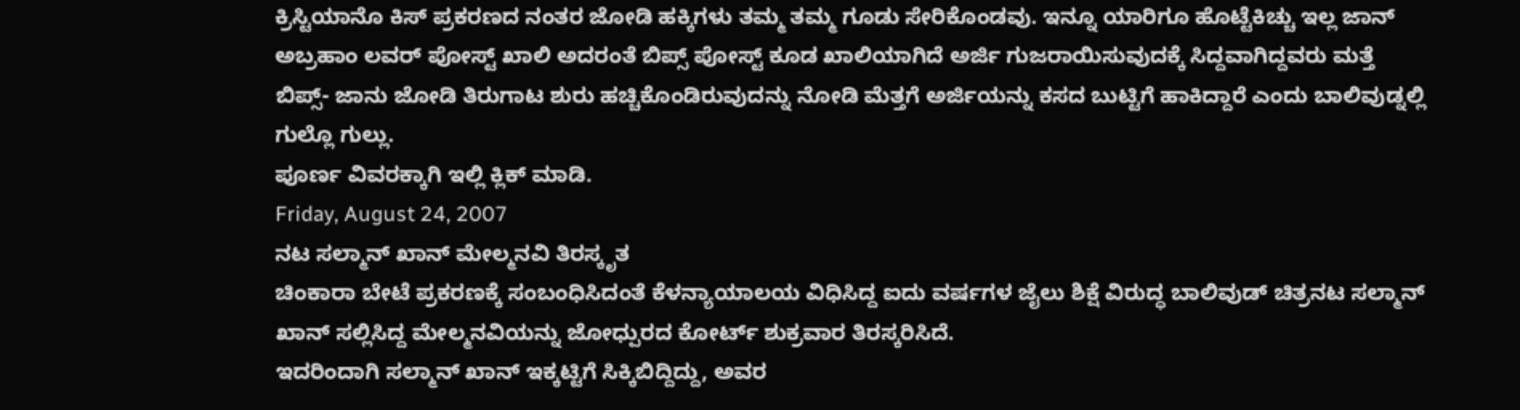ಕ್ರಿಸ್ಟಿಯಾನೊ ಕಿಸ್ ಪ್ರಕರಣದ ನಂತರ ಜೋಡಿ ಹಕ್ಕಿಗಳು ತಮ್ಮ ತಮ್ಮ ಗೂಡು ಸೇರಿಕೊಂಡವು. ಇನ್ನೂ ಯಾರಿಗೂ ಹೊಟ್ಟೆಕಿಚ್ಚು ಇಲ್ಲ ಜಾನ್ ಅಬ್ರಹಾಂ ಲವರ್ ಪೋಸ್ಟ್ ಖಾಲಿ ಅದರಂತೆ ಬಿಪ್ಸ್ ಪೋಸ್ಟ್ ಕೂಡ ಖಾಲಿಯಾಗಿದೆ ಅರ್ಜಿ ಗುಜರಾಯಿಸುವುದಕ್ಕೆ ಸಿದ್ದವಾಗಿದ್ದವರು ಮತ್ತೆ ಬಿಪ್ಸ್- ಜಾನು ಜೋಡಿ ತಿರುಗಾಟ ಶುರು ಹಚ್ಚಿಕೊಂಡಿರುವುದನ್ನು ನೋಡಿ ಮೆತ್ತಗೆ ಅರ್ಜಿಯನ್ನು ಕಸದ ಬುಟ್ಟಿಗೆ ಹಾಕಿದ್ದಾರೆ ಎಂದು ಬಾಲಿವುಡ್ನಲ್ಲಿ ಗುಲ್ಲೊ ಗುಲ್ಲು.
ಪೂರ್ಣ ವಿವರಕ್ಕಾಗಿ ಇಲ್ಲಿ ಕ್ಲಿಕ್ ಮಾಡಿ.
Friday, August 24, 2007
ನಟ ಸಲ್ಮಾನ್ ಖಾನ್ ಮೇಲ್ಮನವಿ ತಿರಸ್ಕೃತ
ಚಿಂಕಾರಾ ಬೇಟೆ ಪ್ರಕರಣಕ್ಕೆ ಸಂಬಂಧಿಸಿದಂತೆ ಕೆಳನ್ಯಾಯಾಲಯ ವಿಧಿಸಿದ್ದ ಐದು ವರ್ಷಗಳ ಜೈಲು ಶಿಕ್ಷೆ ವಿರುದ್ಧ ಬಾಲಿವುಡ್ ಚಿತ್ರನಟ ಸಲ್ಮಾನ್ ಖಾನ್ ಸಲ್ಲಿಸಿದ್ದ ಮೇಲ್ಮನವಿಯನ್ನು ಜೋಧ್ಪುರದ ಕೋರ್ಟ್ ಶುಕ್ರವಾರ ತಿರಸ್ಕರಿಸಿದೆ.
ಇದರಿಂದಾಗಿ ಸಲ್ಮಾನ್ ಖಾನ್ ಇಕ್ಕಟ್ಟಿಗೆ ಸಿಕ್ಕಿಬಿದ್ದಿದ್ದು, ಅವರ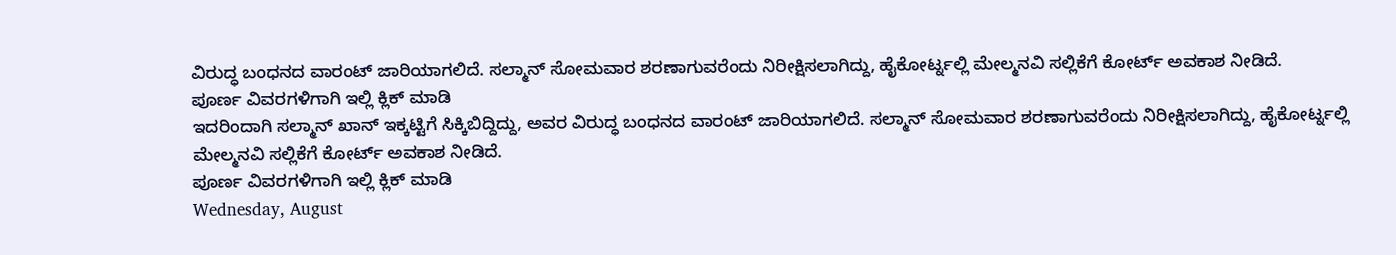ವಿರುದ್ಧ ಬಂಧನದ ವಾರಂಟ್ ಜಾರಿಯಾಗಲಿದೆ. ಸಲ್ಮಾನ್ ಸೋಮವಾರ ಶರಣಾಗುವರೆಂದು ನಿರೀಕ್ಷಿಸಲಾಗಿದ್ದು, ಹೈಕೋರ್ಟ್ನಲ್ಲಿ ಮೇಲ್ಮನವಿ ಸಲ್ಲಿಕೆಗೆ ಕೋರ್ಟ್ ಅವಕಾಶ ನೀಡಿದೆ.
ಪೂರ್ಣ ವಿವರಗಳಿಗಾಗಿ ಇಲ್ಲಿ ಕ್ಲಿಕ್ ಮಾಡಿ
ಇದರಿಂದಾಗಿ ಸಲ್ಮಾನ್ ಖಾನ್ ಇಕ್ಕಟ್ಟಿಗೆ ಸಿಕ್ಕಿಬಿದ್ದಿದ್ದು, ಅವರ ವಿರುದ್ಧ ಬಂಧನದ ವಾರಂಟ್ ಜಾರಿಯಾಗಲಿದೆ. ಸಲ್ಮಾನ್ ಸೋಮವಾರ ಶರಣಾಗುವರೆಂದು ನಿರೀಕ್ಷಿಸಲಾಗಿದ್ದು, ಹೈಕೋರ್ಟ್ನಲ್ಲಿ ಮೇಲ್ಮನವಿ ಸಲ್ಲಿಕೆಗೆ ಕೋರ್ಟ್ ಅವಕಾಶ ನೀಡಿದೆ.
ಪೂರ್ಣ ವಿವರಗಳಿಗಾಗಿ ಇಲ್ಲಿ ಕ್ಲಿಕ್ ಮಾಡಿ
Wednesday, August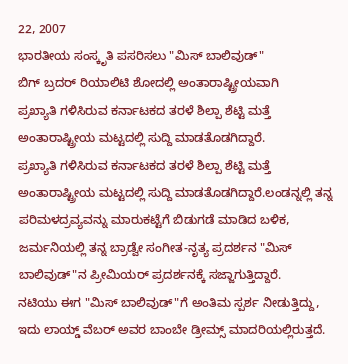22, 2007
ಭಾರತೀಯ ಸಂಸ್ಕೃತಿ ಪಸರಿಸಲು "ಮಿಸ್ ಬಾಲಿವುಡ್"
ಬಿಗ್ ಬ್ರದರ್ ರಿಯಾಲಿಟಿ ಶೋದಲ್ಲಿ ಅಂತಾರಾಷ್ಟ್ರೀಯವಾಗಿ
ಪ್ರಖ್ಯಾತಿ ಗಳಿಸಿರುವ ಕರ್ನಾಟಕದ ತರಳೆ ಶಿಲ್ಪಾ ಶೆಟ್ಟಿ ಮತ್ತೆ ಅಂತಾರಾಷ್ಟ್ರೀಯ ಮಟ್ಟದಲ್ಲಿ ಸುದ್ದಿ ಮಾಡತೊಡಗಿದ್ದಾರೆ.
ಪ್ರಖ್ಯಾತಿ ಗಳಿಸಿರುವ ಕರ್ನಾಟಕದ ತರಳೆ ಶಿಲ್ಪಾ ಶೆಟ್ಟಿ ಮತ್ತೆ ಅಂತಾರಾಷ್ಟ್ರೀಯ ಮಟ್ಟದಲ್ಲಿ ಸುದ್ದಿ ಮಾಡತೊಡಗಿದ್ದಾರೆ.ಲಂಡನ್ನಲ್ಲಿ ತನ್ನ ಪರಿಮಳದ್ರವ್ಯವನ್ನು ಮಾರುಕಟ್ಟೆಗೆ ಬಿಡುಗಡೆ ಮಾಡಿದ ಬಳಿಕ, ಜರ್ಮನಿಯಲ್ಲಿ ತನ್ನ ಬ್ರಾಡ್ವೇ ಸಂಗೀತ-ನೃತ್ಯ ಪ್ರದರ್ಶನ "ಮಿಸ್ ಬಾಲಿವುಡ್"ನ ಪ್ರೀಮಿಯರ್ ಪ್ರದರ್ಶನಕ್ಕೆ ಸಜ್ಜಾಗುತ್ತಿದ್ದಾರೆ.
ನಟಿಯು ಈಗ "ಮಿಸ್ ಬಾಲಿವುಡ್"ಗೆ ಅಂತಿಮ ಸ್ಪರ್ಶ ನೀಡುತ್ತಿದ್ದು, ಇದು ಲಾಯ್ಡ್ ವೆಬರ್ ಅವರ ಬಾಂಬೇ ಡ್ರೀಮ್ಸ್ ಮಾದರಿಯಲ್ಲಿರುತ್ತದೆ.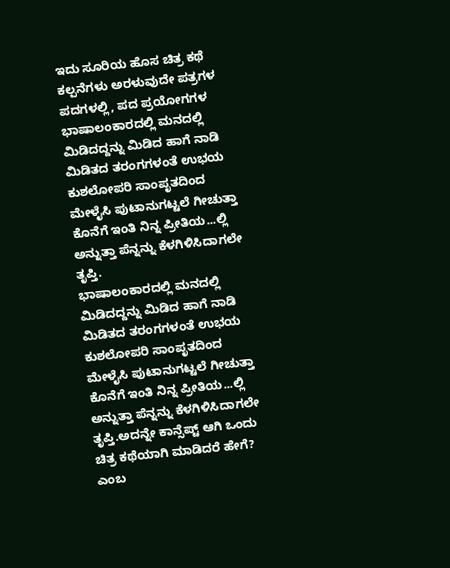ಇದು ಸೂರಿಯ ಹೊಸ ಚಿತ್ರ ಕಥೆ
ಕಲ್ಪನೆಗಳು ಅರಳುವುದೇ ಪತ್ರಗಳ ಪದಗಳಲ್ಲಿ, ಪದ ಪ್ರಯೋಗಗಳ
ಭಾಷಾಲಂಕಾರದಲ್ಲಿ ಮನದಲ್ಲಿ ಮಿಡಿದದ್ದನ್ನು ಮಿಡಿದ ಹಾಗೆ ನಾಡಿ ಮಿಡಿತದ ತರಂಗಗಳಂತೆ ಉಭಯ ಕುಶಲೋಪರಿ ಸಾಂಪೃತದಿಂದ ಮೇಳೈಸಿ ಪುಟಾನುಗಟ್ಟಲೆ ಗೀಚುತ್ತಾ ಕೊನೆಗೆ ಇಂತಿ ನಿನ್ನ ಪ್ರೀತಿಯ...ಲ್ಲಿ ಅನ್ನುತ್ತಾ ಪೆನ್ನನ್ನು ಕೆಳಗಿಳಿಸಿದಾಗಲೇ ತೃಪ್ತಿ.
ಭಾಷಾಲಂಕಾರದಲ್ಲಿ ಮನದಲ್ಲಿ ಮಿಡಿದದ್ದನ್ನು ಮಿಡಿದ ಹಾಗೆ ನಾಡಿ ಮಿಡಿತದ ತರಂಗಗಳಂತೆ ಉಭಯ ಕುಶಲೋಪರಿ ಸಾಂಪೃತದಿಂದ ಮೇಳೈಸಿ ಪುಟಾನುಗಟ್ಟಲೆ ಗೀಚುತ್ತಾ ಕೊನೆಗೆ ಇಂತಿ ನಿನ್ನ ಪ್ರೀತಿಯ...ಲ್ಲಿ ಅನ್ನುತ್ತಾ ಪೆನ್ನನ್ನು ಕೆಳಗಿಳಿಸಿದಾಗಲೇ ತೃಪ್ತಿ.ಅದನ್ನೇ ಕಾನ್ಸೆಪ್ಟ್ ಆಗಿ ಒಂದು ಚಿತ್ರ ಕಥೆಯಾಗಿ ಮಾಡಿದರೆ ಹೇಗೆ? ಎಂಬ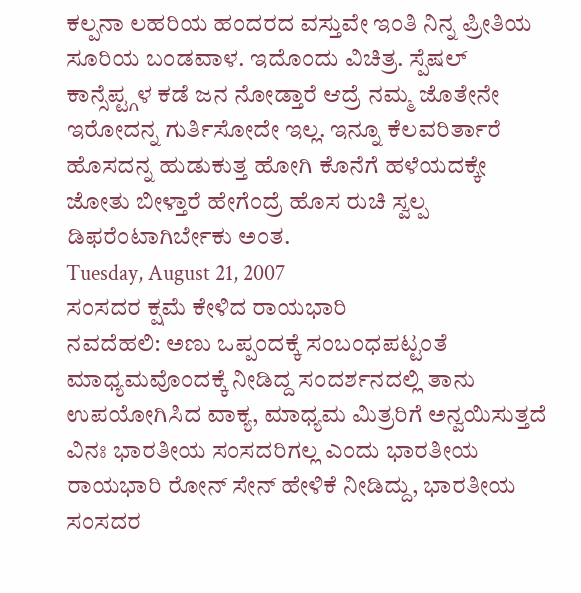ಕಲ್ಪನಾ ಲಹರಿಯ ಹಂದರದ ವಸ್ತುವೇ ಇಂತಿ ನಿನ್ನ ಪ್ರೀತಿಯ ಸೂರಿಯ ಬಂಡವಾಳ. ಇದೊಂದು ವಿಚಿತ್ರ. ಸ್ಪೆಷಲ್ ಕಾನ್ಸೆಪ್ಟ್ಗಳ ಕಡೆ ಜನ ನೋಡ್ತಾರೆ ಆದ್ರೆ ನಮ್ಮ ಜೊತೇನೇ ಇರೋದನ್ನ ಗುರ್ತಿಸೋದೇ ಇಲ್ಲ. ಇನ್ನೂ ಕೆಲವರಿರ್ತಾರೆ ಹೊಸದನ್ನ ಹುಡುಕುತ್ತ ಹೋಗಿ ಕೊನೆಗೆ ಹಳೆಯದಕ್ಕೇ ಜೋತು ಬೀಳ್ತಾರೆ ಹೇಗೆಂದ್ರೆ ಹೊಸ ರುಚಿ ಸ್ವಲ್ಪ ಡಿಫರೆಂಟಾಗಿರ್ಬೇಕು ಅಂತ.
Tuesday, August 21, 2007
ಸಂಸದರ ಕ್ಷಮೆ ಕೇಳಿದ ರಾಯಭಾರಿ
ನವದೆಹಲಿ: ಅಣು ಒಪ್ಪಂದಕ್ಕೆ ಸಂಬಂಧಪಟ್ಟಂತೆ ಮಾಧ್ಯಮವೊಂದಕ್ಕೆ ನೀಡಿದ್ದ ಸಂದರ್ಶನದಲ್ಲಿ ತಾನು ಉಪಯೋಗಿಸಿದ ವಾಕ್ಯ, ಮಾಧ್ಯಮ ಮಿತ್ರರಿಗೆ ಅನ್ವಯಿಸುತ್ತದೆ ವಿನಃ ಭಾರತೀಯ ಸಂಸದರಿಗಲ್ಲ ಎಂದು ಭಾರತೀಯ ರಾಯಭಾರಿ ರೋನ್ ಸೇನ್ ಹೇಳಿಕೆ ನೀಡಿದ್ದು, ಭಾರತೀಯ ಸಂಸದರ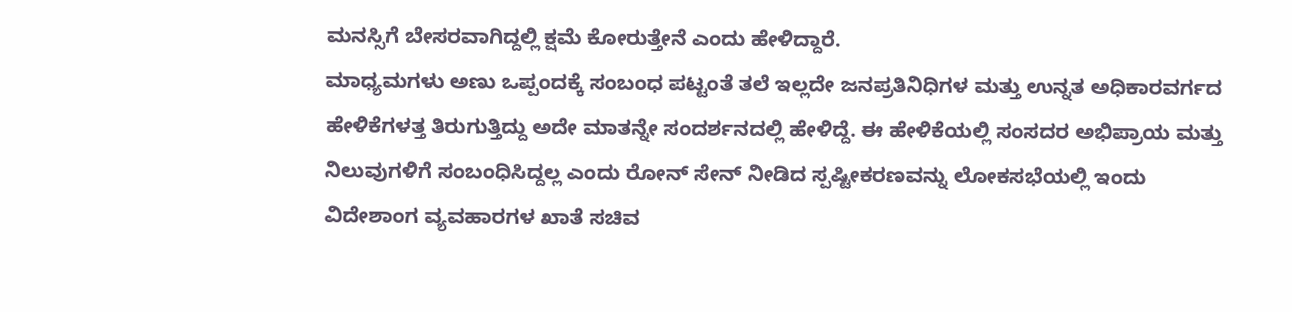ಮನಸ್ಸಿಗೆ ಬೇಸರವಾಗಿದ್ದಲ್ಲಿ ಕ್ಷಮೆ ಕೋರುತ್ತೇನೆ ಎಂದು ಹೇಳಿದ್ದಾರೆ.
ಮಾಧ್ಯಮಗಳು ಅಣು ಒಪ್ಪಂದಕ್ಕೆ ಸಂಬಂಧ ಪಟ್ಟಂತೆ ತಲೆ ಇಲ್ಲದೇ ಜನಪ್ರತಿನಿಧಿಗಳ ಮತ್ತು ಉನ್ನತ ಅಧಿಕಾರವರ್ಗದ ಹೇಳಿಕೆಗಳತ್ತ ತಿರುಗುತ್ತಿದ್ದು ಅದೇ ಮಾತನ್ನೇ ಸಂದರ್ಶನದಲ್ಲಿ ಹೇಳಿದ್ದೆ. ಈ ಹೇಳಿಕೆಯಲ್ಲಿ ಸಂಸದರ ಅಭಿಪ್ರಾಯ ಮತ್ತು ನಿಲುವುಗಳಿಗೆ ಸಂಬಂಧಿಸಿದ್ದಲ್ಲ ಎಂದು ರೋನ್ ಸೇನ್ ನೀಡಿದ ಸ್ಪಷ್ಟೀಕರಣವನ್ನು ಲೋಕಸಭೆಯಲ್ಲಿ ಇಂದು ವಿದೇಶಾಂಗ ವ್ಯವಹಾರಗಳ ಖಾತೆ ಸಚಿವ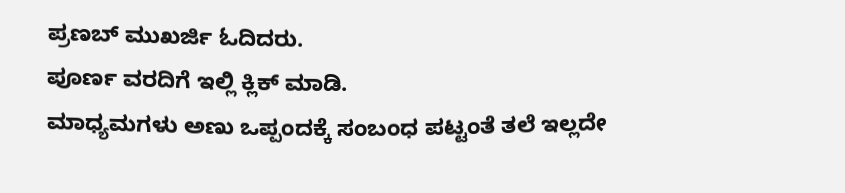ಪ್ರಣಬ್ ಮುಖರ್ಜಿ ಓದಿದರು.
ಪೂರ್ಣ ವರದಿಗೆ ಇಲ್ಲಿ ಕ್ಲಿಕ್ ಮಾಡಿ.
ಮಾಧ್ಯಮಗಳು ಅಣು ಒಪ್ಪಂದಕ್ಕೆ ಸಂಬಂಧ ಪಟ್ಟಂತೆ ತಲೆ ಇಲ್ಲದೇ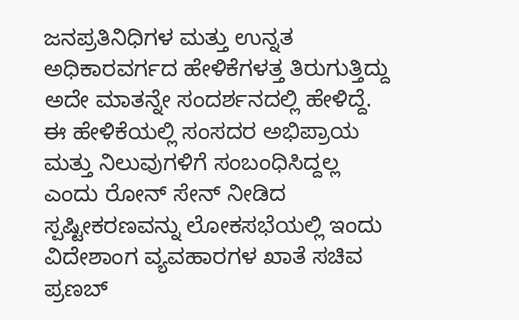ಜನಪ್ರತಿನಿಧಿಗಳ ಮತ್ತು ಉನ್ನತ ಅಧಿಕಾರವರ್ಗದ ಹೇಳಿಕೆಗಳತ್ತ ತಿರುಗುತ್ತಿದ್ದು ಅದೇ ಮಾತನ್ನೇ ಸಂದರ್ಶನದಲ್ಲಿ ಹೇಳಿದ್ದೆ. ಈ ಹೇಳಿಕೆಯಲ್ಲಿ ಸಂಸದರ ಅಭಿಪ್ರಾಯ ಮತ್ತು ನಿಲುವುಗಳಿಗೆ ಸಂಬಂಧಿಸಿದ್ದಲ್ಲ ಎಂದು ರೋನ್ ಸೇನ್ ನೀಡಿದ ಸ್ಪಷ್ಟೀಕರಣವನ್ನು ಲೋಕಸಭೆಯಲ್ಲಿ ಇಂದು ವಿದೇಶಾಂಗ ವ್ಯವಹಾರಗಳ ಖಾತೆ ಸಚಿವ ಪ್ರಣಬ್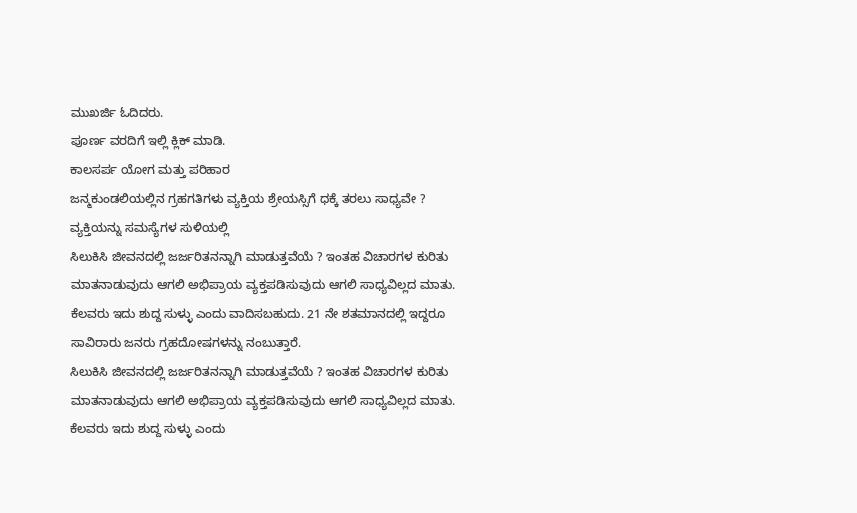ಮುಖರ್ಜಿ ಓದಿದರು.
ಪೂರ್ಣ ವರದಿಗೆ ಇಲ್ಲಿ ಕ್ಲಿಕ್ ಮಾಡಿ.
ಕಾಲಸರ್ಪ ಯೋಗ ಮತ್ತು ಪರಿಹಾರ
ಜನ್ಮಕುಂಡಲಿಯಲ್ಲಿನ ಗ್ರಹಗತಿಗಳು ವ್ಯಕ್ತಿಯ ಶ್ರೇಯಸ್ಸಿಗೆ ಧಕ್ಕೆ ತರಲು ಸಾಧ್ಯವೇ ? ವ್ಯಕ್ತಿಯನ್ನು ಸಮಸ್ಯೆಗಳ ಸುಳಿಯಲ್ಲಿ
ಸಿಲುಕಿಸಿ ಜೀವನದಲ್ಲಿ ಜರ್ಜರಿತನನ್ನಾಗಿ ಮಾಡುತ್ತವೆಯೆ ? ಇಂತಹ ವಿಚಾರಗಳ ಕುರಿತು ಮಾತನಾಡುವುದು ಆಗಲಿ ಅಭಿಪ್ರಾಯ ವ್ಯಕ್ತಪಡಿಸುವುದು ಆಗಲಿ ಸಾಧ್ಯವಿಲ್ಲದ ಮಾತು. ಕೆಲವರು ಇದು ಶುದ್ದ ಸುಳ್ಳು ಎಂದು ವಾದಿಸಬಹುದು. 21 ನೇ ಶತಮಾನದಲ್ಲಿ ಇದ್ದರೂ ಸಾವಿರಾರು ಜನರು ಗ್ರಹದೋಷಗಳನ್ನು ನಂಬುತ್ತಾರೆ.
ಸಿಲುಕಿಸಿ ಜೀವನದಲ್ಲಿ ಜರ್ಜರಿತನನ್ನಾಗಿ ಮಾಡುತ್ತವೆಯೆ ? ಇಂತಹ ವಿಚಾರಗಳ ಕುರಿತು ಮಾತನಾಡುವುದು ಆಗಲಿ ಅಭಿಪ್ರಾಯ ವ್ಯಕ್ತಪಡಿಸುವುದು ಆಗಲಿ ಸಾಧ್ಯವಿಲ್ಲದ ಮಾತು. ಕೆಲವರು ಇದು ಶುದ್ದ ಸುಳ್ಳು ಎಂದು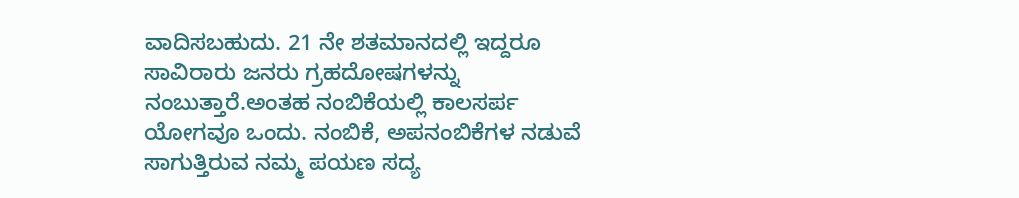ವಾದಿಸಬಹುದು. 21 ನೇ ಶತಮಾನದಲ್ಲಿ ಇದ್ದರೂ ಸಾವಿರಾರು ಜನರು ಗ್ರಹದೋಷಗಳನ್ನು ನಂಬುತ್ತಾರೆ.ಅಂತಹ ನಂಬಿಕೆಯಲ್ಲಿ ಕಾಲಸರ್ಪ ಯೋಗವೂ ಒಂದು. ನಂಬಿಕೆ, ಅಪನಂಬಿಕೆಗಳ ನಡುವೆ ಸಾಗುತ್ತಿರುವ ನಮ್ಮ ಪಯಣ ಸದ್ಯ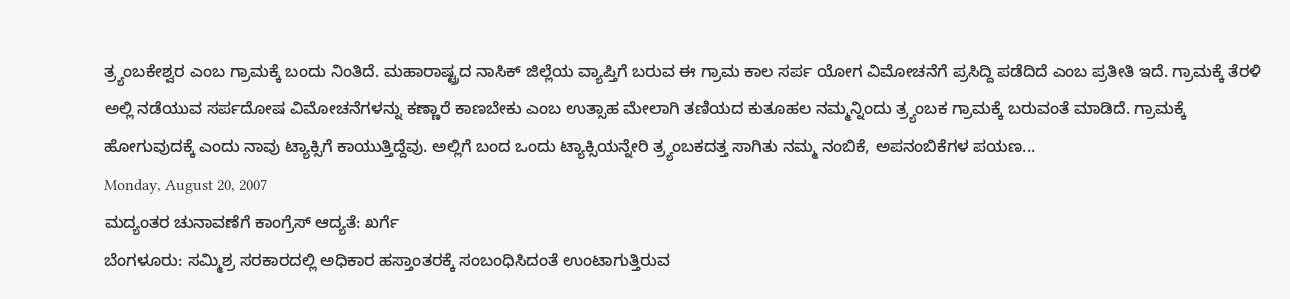ತ್ರ್ಯಂಬಕೇಶ್ವರ ಎಂಬ ಗ್ರಾಮಕ್ಕೆ ಬಂದು ನಿಂತಿದೆ. ಮಹಾರಾಷ್ಟ್ರದ ನಾಸಿಕ್ ಜಿಲ್ಲೆಯ ವ್ಯಾಪ್ತಿಗೆ ಬರುವ ಈ ಗ್ರಾಮ ಕಾಲ ಸರ್ಪ ಯೋಗ ವಿಮೋಚನೆಗೆ ಪ್ರಸಿದ್ದಿ ಪಡೆದಿದೆ ಎಂಬ ಪ್ರತೀತಿ ಇದೆ. ಗ್ರಾಮಕ್ಕೆ ತೆರಳಿ ಅಲ್ಲಿ ನಡೆಯುವ ಸರ್ಪದೋಷ ವಿಮೋಚನೆಗಳನ್ನು ಕಣ್ಣಾರೆ ಕಾಣಬೇಕು ಎಂಬ ಉತ್ಸಾಹ ಮೇಲಾಗಿ ತಣಿಯದ ಕುತೂಹಲ ನಮ್ಮನ್ನಿಂದು ತ್ರ್ಯಂಬಕ ಗ್ರಾಮಕ್ಕೆ ಬರುವಂತೆ ಮಾಡಿದೆ. ಗ್ರಾಮಕ್ಕೆ ಹೋಗುವುದಕ್ಕೆ ಎಂದು ನಾವು ಟ್ಯಾಕ್ಸಿಗೆ ಕಾಯುತ್ತಿದ್ದೆವು. ಅಲ್ಲಿಗೆ ಬಂದ ಒಂದು ಟ್ಯಾಕ್ಸಿಯನ್ನೇರಿ ತ್ರ್ಯಂಬಕದತ್ತ ಸಾಗಿತು ನಮ್ಮ ನಂಬಿಕೆ, ಅಪನಂಬಿಕೆಗಳ ಪಯಣ...
Monday, August 20, 2007
ಮದ್ಯಂತರ ಚುನಾವಣೆಗೆ ಕಾಂಗ್ರೆಸ್ ಆದ್ಯತೆ: ಖರ್ಗೆ
ಬೆಂಗಳೂರು: ಸಮ್ಮಿಶ್ರ ಸರಕಾರದಲ್ಲಿ ಅಧಿಕಾರ ಹಸ್ತಾಂತರಕ್ಕೆ ಸಂಬಂಧಿಸಿದಂತೆ ಉಂಟಾಗುತ್ತಿರುವ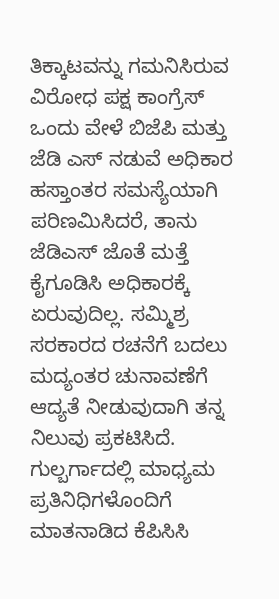ತಿಕ್ಕಾಟವನ್ನು ಗಮನಿಸಿರುವ ವಿರೋಧ ಪಕ್ಷ ಕಾಂಗ್ರೆಸ್ ಒಂದು ವೇಳೆ ಬಿಜೆಪಿ ಮತ್ತು ಜೆಡಿ ಎಸ್ ನಡುವೆ ಅಧಿಕಾರ ಹಸ್ತಾಂತರ ಸಮಸ್ಯೆಯಾಗಿ ಪರಿಣಮಿಸಿದರೆ, ತಾನು ಜೆಡಿಎಸ್ ಜೊತೆ ಮತ್ತೆ ಕೈಗೂಡಿಸಿ ಅಧಿಕಾರಕ್ಕೆ ಏರುವುದಿಲ್ಲ. ಸಮ್ಮಿಶ್ರ ಸರಕಾರದ ರಚನೆಗೆ ಬದಲು ಮದ್ಯಂತರ ಚುನಾವಣೆಗೆ ಆದ್ಯತೆ ನೀಡುವುದಾಗಿ ತನ್ನ ನಿಲುವು ಪ್ರಕಟಿಸಿದೆ.
ಗುಲ್ಬರ್ಗಾದಲ್ಲಿ ಮಾಧ್ಯಮ ಪ್ರತಿನಿಧಿಗಳೊಂದಿಗೆ ಮಾತನಾಡಿದ ಕೆಪಿಸಿಸಿ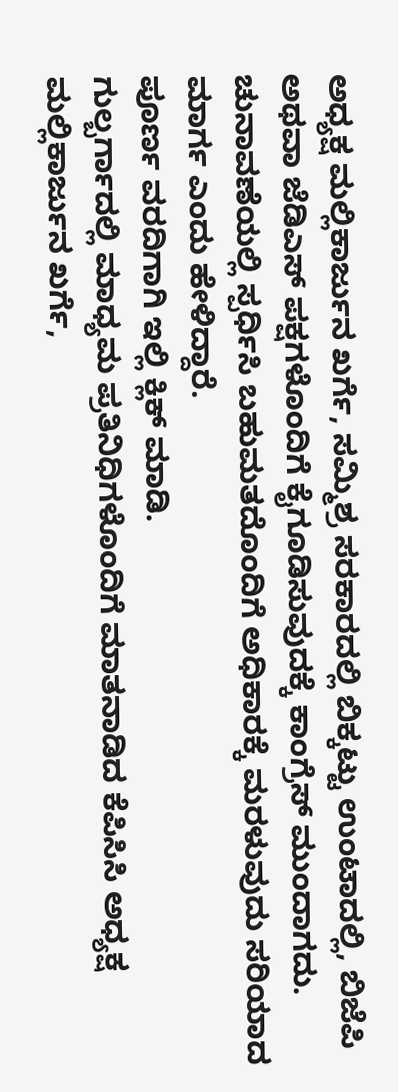ಅಧ್ಯಕ್ಷ ಮಲ್ಲಿಕಾರ್ಜುನ ಖರ್ಗೆ, ಸಮ್ಮಿಶ್ರ ಸರಕಾರದಲ್ಲಿ ಬಿಕ್ಕಟ್ಟು ಉಂಟಾದಲ್ಲಿ, ಬಿಜೆಪಿ ಅಥವಾ ಜೆಡಿಎಸ್ ಪಕ್ಷಗಳೊಂದಿಗೆ ಕೈಗೂಡಿಸುವುದಕ್ಕೆ ಕಾಂಗ್ರೆಸ್ ಮುಂದಾಗದು. ಚುನಾವಣೆಯಲ್ಲಿ ಸ್ಪರ್ಧಿಸಿ ಬಹುಮತದೊಂದಿಗೆ ಅಧಿಕಾರಕ್ಕೆ ಮರಳುವುದು ಸರಿಯಾದ ಮಾರ್ಗ ಎಂದು ಹೇಳಿದ್ದಾರೆ.
ಪೂರ್ಣ ವರದಿಗಾಗಿ ಇಲ್ಲಿ ಕ್ಲಿಕ್ ಮಾಡಿ.
ಗುಲ್ಬರ್ಗಾದಲ್ಲಿ ಮಾಧ್ಯಮ ಪ್ರತಿನಿಧಿಗಳೊಂದಿಗೆ ಮಾತನಾಡಿದ ಕೆಪಿಸಿಸಿ ಅಧ್ಯಕ್ಷ ಮಲ್ಲಿಕಾರ್ಜುನ ಖರ್ಗೆ,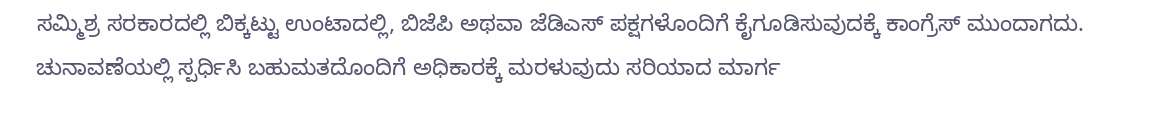ಸಮ್ಮಿಶ್ರ ಸರಕಾರದಲ್ಲಿ ಬಿಕ್ಕಟ್ಟು ಉಂಟಾದಲ್ಲಿ, ಬಿಜೆಪಿ ಅಥವಾ ಜೆಡಿಎಸ್ ಪಕ್ಷಗಳೊಂದಿಗೆ ಕೈಗೂಡಿಸುವುದಕ್ಕೆ ಕಾಂಗ್ರೆಸ್ ಮುಂದಾಗದು. ಚುನಾವಣೆಯಲ್ಲಿ ಸ್ಪರ್ಧಿಸಿ ಬಹುಮತದೊಂದಿಗೆ ಅಧಿಕಾರಕ್ಕೆ ಮರಳುವುದು ಸರಿಯಾದ ಮಾರ್ಗ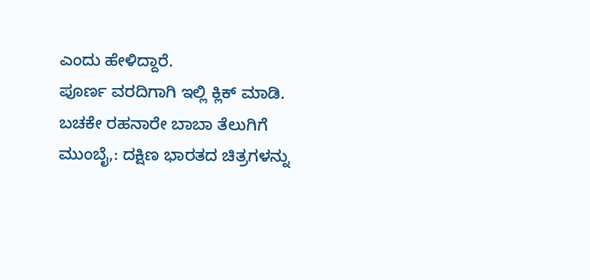ಎಂದು ಹೇಳಿದ್ದಾರೆ.
ಪೂರ್ಣ ವರದಿಗಾಗಿ ಇಲ್ಲಿ ಕ್ಲಿಕ್ ಮಾಡಿ.
ಬಚಕೇ ರಹನಾರೇ ಬಾಬಾ ತೆಲುಗಿಗೆ
ಮುಂಬೈ,: ದಕ್ಷಿಣ ಭಾರತದ ಚಿತ್ರಗಳನ್ನು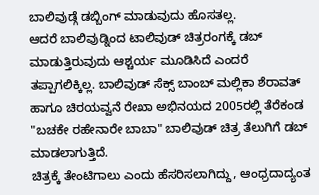ಬಾಲಿವುಡ್ಗೆ ಡಬ್ಬಿಂಗ್ ಮಾಡುವುದು ಹೊಸತಲ್ಲ.
ಆದರೆ ಬಾಲಿವುಡ್ನಿಂದ ಟಾಲಿವುಡ್ ಚಿತ್ರರಂಗಕ್ಕೆ ಡಬ್ ಮಾಡುತ್ತಿರುವುದು ಆಶ್ಚರ್ಯ ಮೂಡಿಸಿದೆ ಎಂದರೆ ತಪ್ಪಾಗಲಿಕ್ಕಿಲ್ಲ. ಬಾಲಿವುಡ್ ಸೆಕ್ಸ್ ಬಾಂಬ್ ಮಲ್ಲಿಕಾ ಶೆರಾವತ್ ಹಾಗೂ ಚಿರಯವ್ವನೆ ರೇಖಾ ಅಭಿನಯದ 2005ರಲ್ಲಿ ತೆರೆಕಂಡ "ಬಚಕೇ ರಹೇನಾರೇ ಬಾಬಾ" ಬಾಲಿವುಡ್ ಚಿತ್ರ ತೆಲುಗಿಗೆ ಡಬ್ ಮಾಡಲಾಗುತ್ತಿದೆ.
ಚಿತ್ರಕ್ಕೆ ತೇಂಟಿಗಾಲು ಎಂದು ಹೆಸರಿಸಲಾಗಿದ್ದು, ಆಂಧ್ರದಾದ್ಯಂತ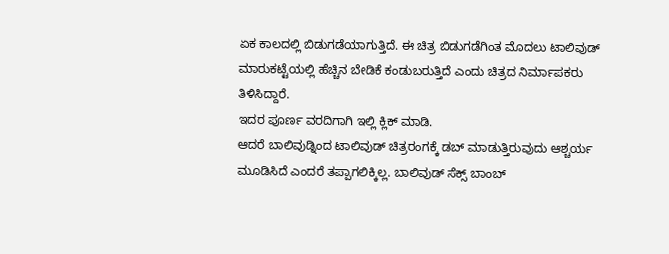ಏಕ ಕಾಲದಲ್ಲಿ ಬಿಡುಗಡೆಯಾಗುತ್ತಿದೆ. ಈ ಚಿತ್ರ ಬಿಡುಗಡೆಗಿಂತ ಮೊದಲು ಟಾಲಿವುಡ್ ಮಾರುಕಟ್ಟೆಯಲ್ಲಿ ಹೆಚ್ಚಿನ ಬೇಡಿಕೆ ಕಂಡುಬರುತ್ತಿದೆ ಎಂದು ಚಿತ್ರದ ನಿರ್ಮಾಪಕರು ತಿಳಿಸಿದ್ದಾರೆ.
ಇದರ ಪೂರ್ಣ ವರದಿಗಾಗಿ ಇಲ್ಲಿ ಕ್ಲಿಕ್ ಮಾಡಿ.
ಆದರೆ ಬಾಲಿವುಡ್ನಿಂದ ಟಾಲಿವುಡ್ ಚಿತ್ರರಂಗಕ್ಕೆ ಡಬ್ ಮಾಡುತ್ತಿರುವುದು ಆಶ್ಚರ್ಯ ಮೂಡಿಸಿದೆ ಎಂದರೆ ತಪ್ಪಾಗಲಿಕ್ಕಿಲ್ಲ. ಬಾಲಿವುಡ್ ಸೆಕ್ಸ್ ಬಾಂಬ್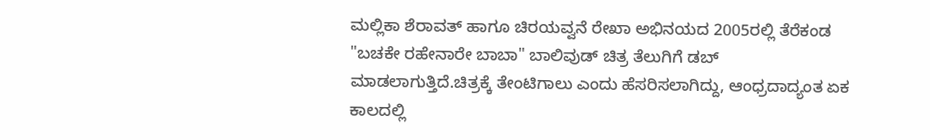ಮಲ್ಲಿಕಾ ಶೆರಾವತ್ ಹಾಗೂ ಚಿರಯವ್ವನೆ ರೇಖಾ ಅಭಿನಯದ 2005ರಲ್ಲಿ ತೆರೆಕಂಡ "ಬಚಕೇ ರಹೇನಾರೇ ಬಾಬಾ" ಬಾಲಿವುಡ್ ಚಿತ್ರ ತೆಲುಗಿಗೆ ಡಬ್ ಮಾಡಲಾಗುತ್ತಿದೆ.ಚಿತ್ರಕ್ಕೆ ತೇಂಟಿಗಾಲು ಎಂದು ಹೆಸರಿಸಲಾಗಿದ್ದು, ಆಂಧ್ರದಾದ್ಯಂತ ಏಕ ಕಾಲದಲ್ಲಿ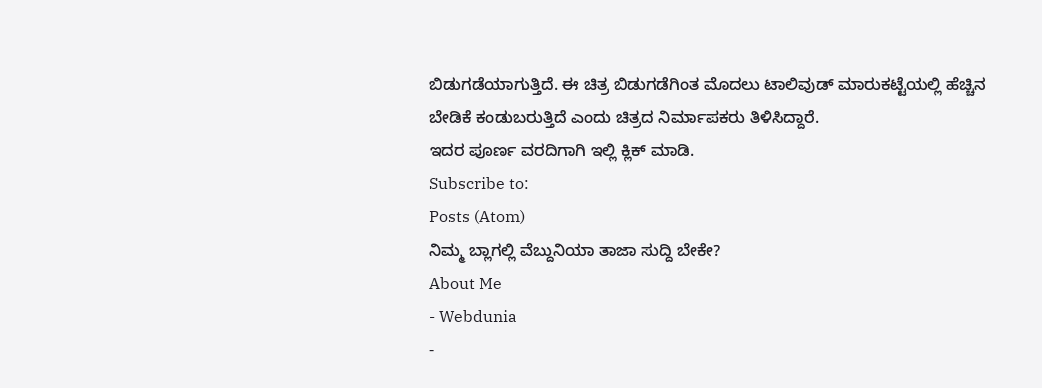ಬಿಡುಗಡೆಯಾಗುತ್ತಿದೆ. ಈ ಚಿತ್ರ ಬಿಡುಗಡೆಗಿಂತ ಮೊದಲು ಟಾಲಿವುಡ್ ಮಾರುಕಟ್ಟೆಯಲ್ಲಿ ಹೆಚ್ಚಿನ ಬೇಡಿಕೆ ಕಂಡುಬರುತ್ತಿದೆ ಎಂದು ಚಿತ್ರದ ನಿರ್ಮಾಪಕರು ತಿಳಿಸಿದ್ದಾರೆ.
ಇದರ ಪೂರ್ಣ ವರದಿಗಾಗಿ ಇಲ್ಲಿ ಕ್ಲಿಕ್ ಮಾಡಿ.
Subscribe to:
Posts (Atom)
ನಿಮ್ಮ ಬ್ಲಾಗಲ್ಲಿ ವೆಬ್ದುನಿಯಾ ತಾಜಾ ಸುದ್ದಿ ಬೇಕೇ?
About Me
- Webdunia
-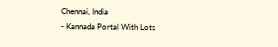Chennai, India
- Kannada Portal With Lots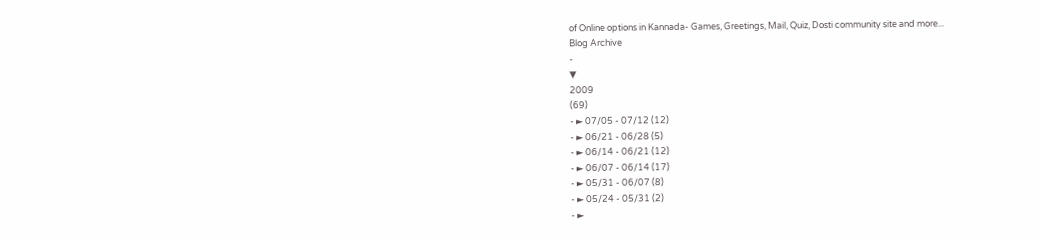of Online options in Kannada- Games, Greetings, Mail, Quiz, Dosti community site and more...
Blog Archive
-
▼
2009
(69)
- ► 07/05 - 07/12 (12)
- ► 06/21 - 06/28 (5)
- ► 06/14 - 06/21 (12)
- ► 06/07 - 06/14 (17)
- ► 05/31 - 06/07 (8)
- ► 05/24 - 05/31 (2)
- ►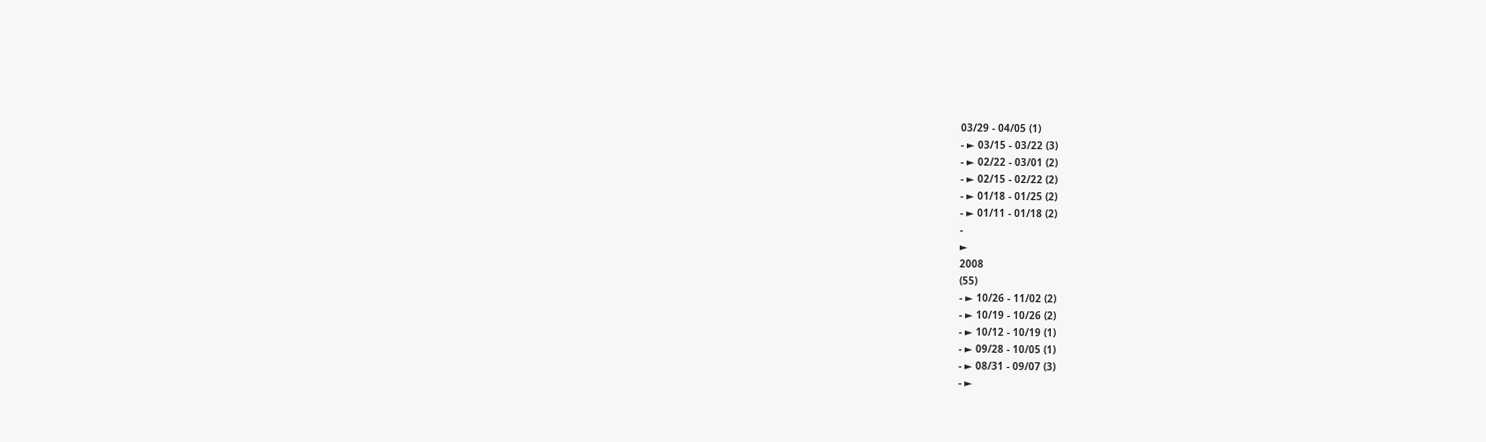03/29 - 04/05 (1)
- ► 03/15 - 03/22 (3)
- ► 02/22 - 03/01 (2)
- ► 02/15 - 02/22 (2)
- ► 01/18 - 01/25 (2)
- ► 01/11 - 01/18 (2)
-
►
2008
(55)
- ► 10/26 - 11/02 (2)
- ► 10/19 - 10/26 (2)
- ► 10/12 - 10/19 (1)
- ► 09/28 - 10/05 (1)
- ► 08/31 - 09/07 (3)
- ►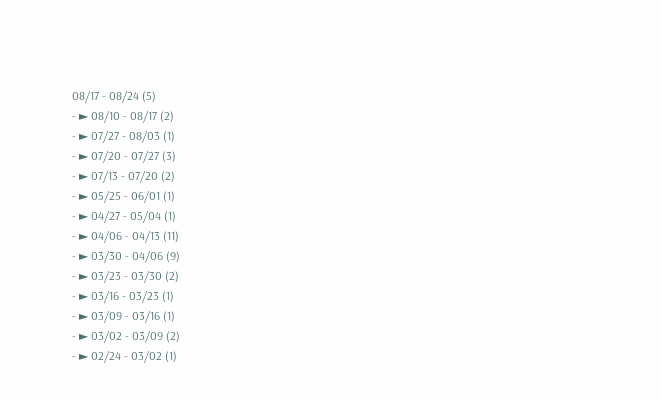08/17 - 08/24 (5)
- ► 08/10 - 08/17 (2)
- ► 07/27 - 08/03 (1)
- ► 07/20 - 07/27 (3)
- ► 07/13 - 07/20 (2)
- ► 05/25 - 06/01 (1)
- ► 04/27 - 05/04 (1)
- ► 04/06 - 04/13 (11)
- ► 03/30 - 04/06 (9)
- ► 03/23 - 03/30 (2)
- ► 03/16 - 03/23 (1)
- ► 03/09 - 03/16 (1)
- ► 03/02 - 03/09 (2)
- ► 02/24 - 03/02 (1)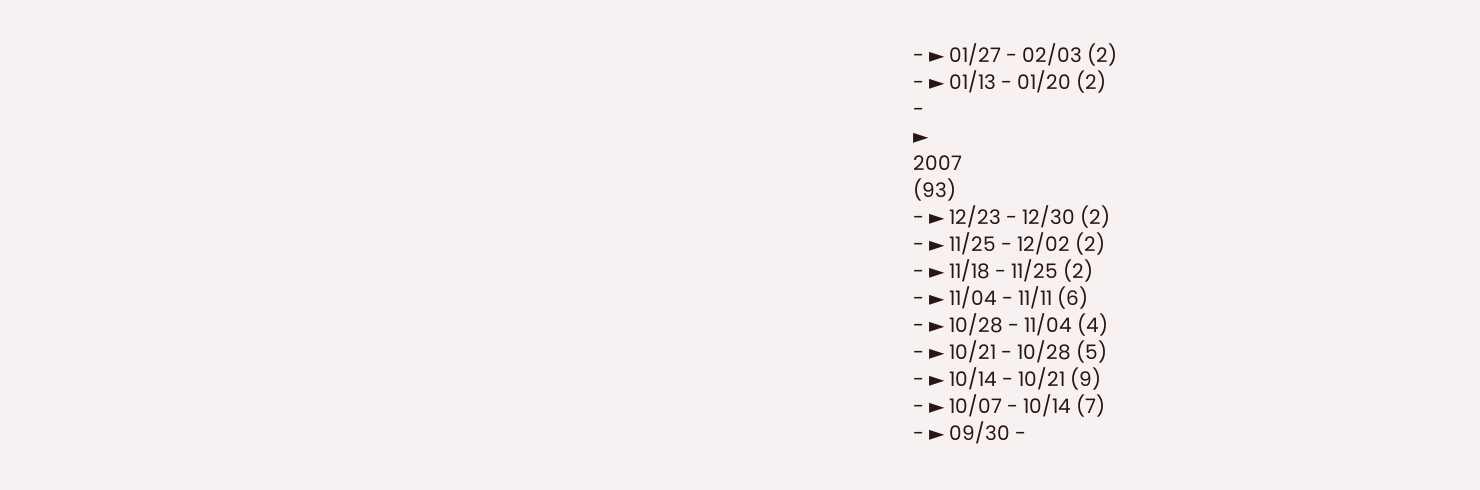- ► 01/27 - 02/03 (2)
- ► 01/13 - 01/20 (2)
-
►
2007
(93)
- ► 12/23 - 12/30 (2)
- ► 11/25 - 12/02 (2)
- ► 11/18 - 11/25 (2)
- ► 11/04 - 11/11 (6)
- ► 10/28 - 11/04 (4)
- ► 10/21 - 10/28 (5)
- ► 10/14 - 10/21 (9)
- ► 10/07 - 10/14 (7)
- ► 09/30 -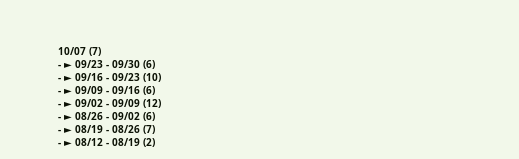10/07 (7)
- ► 09/23 - 09/30 (6)
- ► 09/16 - 09/23 (10)
- ► 09/09 - 09/16 (6)
- ► 09/02 - 09/09 (12)
- ► 08/26 - 09/02 (6)
- ► 08/19 - 08/26 (7)
- ► 08/12 - 08/19 (2)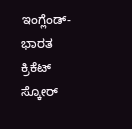ಇಂಗ್ಲೆಂಡ್-ಭಾರತ ಕ್ರಿಕೆಟ್ ಸ್ಕೋರ್